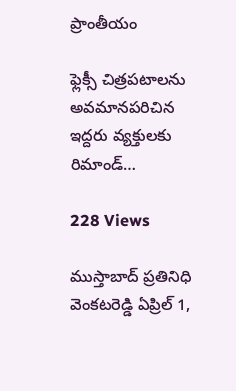ప్రాంతీయం

ఫ్లెక్సీ చిత్రపటాలను అవమానపరిచిన ఇద్దరు వ్యక్తులకు రిమాండ్…

228 Views

ముస్తాబాద్ ప్రతినిధి వెంకటరెడ్డి ఏప్రిల్ 1,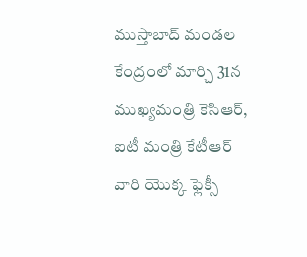ముస్తాబాద్ మండల కేంద్రంలో మార్చి 31న ముఖ్యమంత్రి కెసిఆర్, ఐటీ మంత్రి కేటీఆర్ వారి యొక్క ఫ్లెక్సీ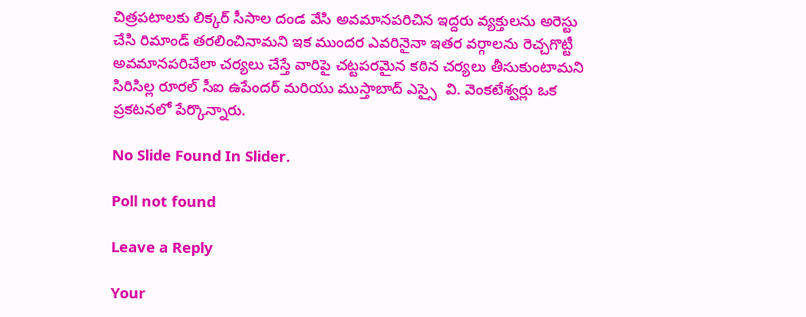చిత్రపటాలకు లిక్కర్ సీసాల దండ వేసి అవమానపరిచిన ఇద్దరు వ్యక్తులను అరెస్టు చేసి రిమాండ్ తరలించినామని ఇక ముందర ఎవరినైనా ఇతర వర్గాలను రెచ్చగొట్టీ అవమానపరిచేలా చర్యలు చేస్తే వారిపై చట్టపరమైన కఠిన చర్యలు తీసుకుంటామని సిరిసిల్ల రూరల్ సీఐ ఉపేందర్ మరియు ముస్తాబాద్ ఎస్సై  వి. వెంకటేశ్వర్లు ఒక ప్రకటనలో పేర్కొన్నారు.

No Slide Found In Slider.

Poll not found

Leave a Reply

Your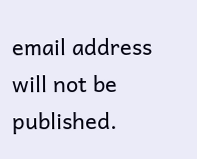email address will not be published.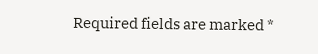Required fields are marked *